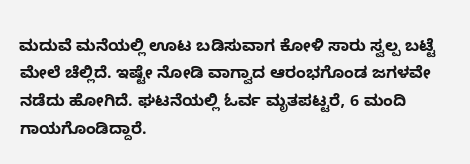ಮದುವೆ ಮನೆಯಲ್ಲಿ ಊಟ ಬಡಿಸುವಾಗ ಕೋಳಿ ಸಾರು ಸ್ವಲ್ಪ ಬಟ್ಟೆ ಮೇಲೆ ಚೆಲ್ಲಿದೆ. ಇಷ್ಟೇ ನೋಡಿ ವಾಗ್ವಾದ ಆರಂಭಗೊಂಡ ಜಗಳವೇ ನಡೆದು ಹೋಗಿದೆ. ಘಟನೆಯಲ್ಲಿ ಓರ್ವ ಮೃತಪಟ್ಟರೆ, 6 ಮಂದಿ ಗಾಯಗೊಂಡಿದ್ದಾರೆ.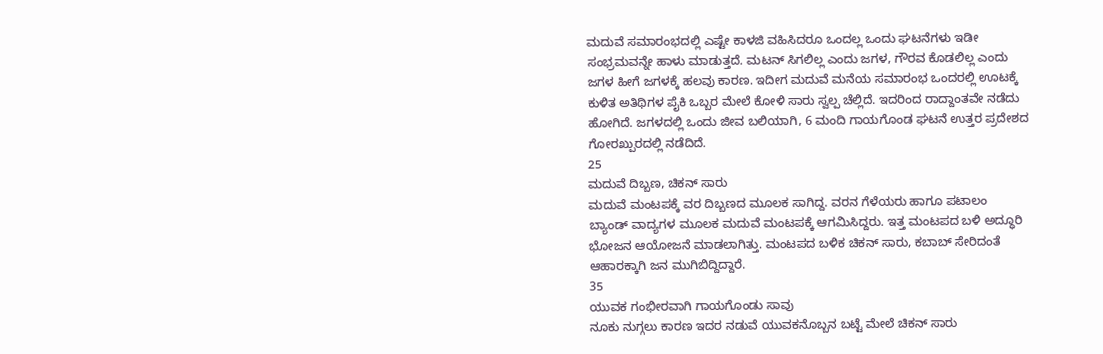ಮದುವೆ ಸಮಾರಂಭದಲ್ಲಿ ಎಷ್ಟೇ ಕಾಳಜಿ ವಹಿಸಿದರೂ ಒಂದಲ್ಲ ಒಂದು ಘಟನೆಗಳು ಇಡೀ ಸಂಭ್ರಮವನ್ನೇ ಹಾಳು ಮಾಡುತ್ತದೆ. ಮಟನ್ ಸಿಗಲಿಲ್ಲ ಎಂದು ಜಗಳ, ಗೌರವ ಕೊಡಲಿಲ್ಲ ಎಂದು ಜಗಳ ಹೀಗೆ ಜಗಳಕ್ಕೆ ಹಲವು ಕಾರಣ. ಇದೀಗ ಮದುವೆ ಮನೆಯ ಸಮಾರಂಭ ಒಂದರಲ್ಲಿ ಊಟಕ್ಕೆ ಕುಳಿತ ಅತಿಥಿಗಳ ಪೈಕಿ ಒಬ್ಬರ ಮೇಲೆ ಕೋಳಿ ಸಾರು ಸ್ವಲ್ಪ ಚೆಲ್ಲಿದೆ. ಇದರಿಂದ ರಾದ್ದಾಂತವೇ ನಡೆದು ಹೋಗಿದೆ. ಜಗಳದಲ್ಲಿ ಒಂದು ಜೀವ ಬಲಿಯಾಗಿ, 6 ಮಂದಿ ಗಾಯಗೊಂಡ ಘಟನೆ ಉತ್ತರ ಪ್ರದೇಶದ ಗೋರಖ್ಪುರದಲ್ಲಿ ನಡೆದಿದೆ.
25
ಮದುವೆ ದಿಬ್ಬಣ, ಚಿಕನ್ ಸಾರು
ಮದುವೆ ಮಂಟಪಕ್ಕೆ ವರ ದಿಬ್ಬಣದ ಮೂಲಕ ಸಾಗಿದ್ದ. ವರನ ಗೆಳೆಯರು ಹಾಗೂ ಪಟಾಲಂ ಬ್ಯಾಂಡ್ ವಾದ್ಯಗಳ ಮೂಲಕ ಮದುವೆ ಮಂಟಪಕ್ಕೆ ಆಗಮಿಸಿದ್ದರು. ಇತ್ತ ಮಂಟಪದ ಬಳಿ ಅದ್ಧೂರಿ ಭೋಜನ ಆಯೋಜನೆ ಮಾಡಲಾಗಿತ್ತು. ಮಂಟಪದ ಬಳಿಕ ಚಿಕನ್ ಸಾರು, ಕಬಾಬ್ ಸೇರಿದಂತೆ ಆಹಾರಕ್ಕಾಗಿ ಜನ ಮುಗಿಬಿದ್ದಿದ್ದಾರೆ.
35
ಯುವಕ ಗಂಭೀರವಾಗಿ ಗಾಯಗೊಂಡು ಸಾವು
ನೂಕು ನುಗ್ಗಲು ಕಾರಣ ಇದರ ನಡುವೆ ಯುವಕನೊಬ್ಬನ ಬಟ್ಟೆ ಮೇಲೆ ಚಿಕನ್ ಸಾರು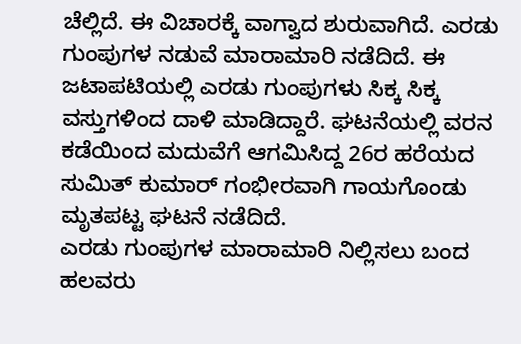ಚೆಲ್ಲಿದೆ. ಈ ವಿಚಾರಕ್ಕೆ ವಾಗ್ವಾದ ಶುರುವಾಗಿದೆ. ಎರಡು ಗುಂಪುಗಳ ನಡುವೆ ಮಾರಾಮಾರಿ ನಡೆದಿದೆ. ಈ ಜಟಾಪಟಿಯಲ್ಲಿ ಎರಡು ಗುಂಪುಗಳು ಸಿಕ್ಕ ಸಿಕ್ಕ ವಸ್ತುಗಳಿಂದ ದಾಳಿ ಮಾಡಿದ್ದಾರೆ. ಘಟನೆಯಲ್ಲಿ ವರನ ಕಡೆಯಿಂದ ಮದುವೆಗೆ ಆಗಮಿಸಿದ್ದ 26ರ ಹರೆಯದ ಸುಮಿತ್ ಕುಮಾರ್ ಗಂಭೀರವಾಗಿ ಗಾಯಗೊಂಡು ಮೃತಪಟ್ಟ ಘಟನೆ ನಡೆದಿದೆ.
ಎರಡು ಗುಂಪುಗಳ ಮಾರಾಮಾರಿ ನಿಲ್ಲಿಸಲು ಬಂದ ಹಲವರು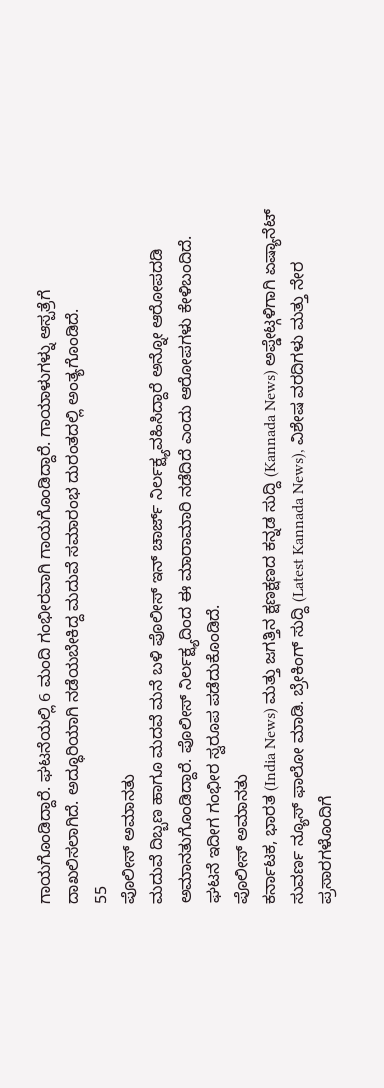ಗಾಯಗೊಂಡಿದ್ದಾರೆ. ಘಟನೆಯಲ್ಲಿ 6 ಮಂದಿ ಗಂಭೀರವಾಗಿ ಗಾಯಗೊಂಡಿದ್ದಾರೆ. ಗಾಯಾಳುಗಳ್ನು ಆಸ್ಪತ್ರೆಗೆ ದಾಖಲಿಸಲಾಗಿದೆ. ಅದ್ಧೂರಿಯಾಗಿ ನಡೆಯಬೇಕಿದ್ದ ಮದುವೆ ಸಮಾರಂಭ ದುರಂತದಲ್ಲಿ ಅಂತ್ಯಗೊಂಡಿದೆ.
55
ಪೊಲೀಸ್ ಅಮಾನತು
ಮದುವೆ ದಿಬ್ಬಣ ಹಾಗೂ ಮದವೆ ಮನೆ ಬಳಿ ಪೊಲೀಸ್ ಇನ್ ಚಾರ್ಜ್ ನಿರ್ಲಕ್ಷ್ಯವಹಿಸಿದ್ದಾರೆ ಅನ್ನೋ ಆರೋಪದಡಿ ಅಮಾನತುಗೊಂಡಿದ್ದಾರೆ. ಪೊಲೀಸ್ ನಿರ್ಲಕ್ಷ್ಯದಿಂದ ಈ ಮಾರಾಮಾರಿ ನಡೆದಿದೆ ಎಂದು ಆರೋಪಗಳು ಕೇಳಿಬಂದಿದೆ. ಘಟನೆ ಇದೀಗ ಗಂಭೀರ ಸ್ವರೂಪ ಪಡೆದುಕೊಂಡಿದೆ.
ಪೊಲೀಸ್ ಅಮಾನತು
ಕರ್ನಾಟಕ, ಭಾರತ (India News) ಮತ್ತು ಜಗತ್ತಿನ ಕ್ಷಣಕ್ಷಣದ ಕನ್ನಡ ಸುದ್ದಿ (Kannada News) ಅಪ್ಡೇಟ್ಗಳಿಗಾಗಿ ಏಷ್ಯಾನೆಟ್ ಸುವರ್ಣ ನ್ಯೂಸ್ ಫಾಲೋ ಮಾಡಿ. ಬ್ರೇಕಿಂಗ್ ಸುದ್ದಿ (Latest Kannada News), ವಿಶೇಷ ವರದಿಗಳು ಮತ್ತು ನೇರ ಪ್ರಸಾರಗಳೊಂದಿಗೆ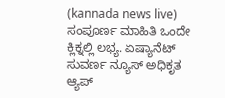(kannada news live) ಸಂಪೂರ್ಣ ಮಾಹಿತಿ ಒಂದೇ ಕ್ಲಿಕ್ನಲ್ಲಿ ಲಭ್ಯ. ಏಷ್ಯಾನೆಟ್ ಸುವರ್ಣ ನ್ಯೂಸ್ ಅಧಿಕೃತ ಆ್ಯಪ್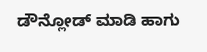ಡೌನ್ಲೋಡ್ ಮಾಡಿ ಹಾಗು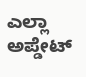ಎಲ್ಲಾ ಅಪ್ಡೇಟ್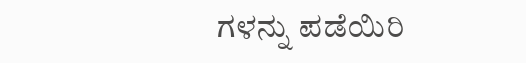ಗಳನ್ನು ಪಡೆಯಿರಿ